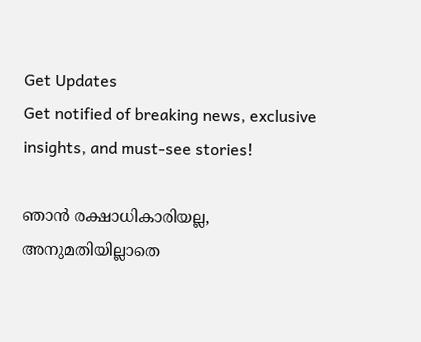Get Updates
Get notified of breaking news, exclusive insights, and must-see stories!

ഞാന്‍ രക്ഷാധികാരിയല്ല, അനുമതിയില്ലാതെ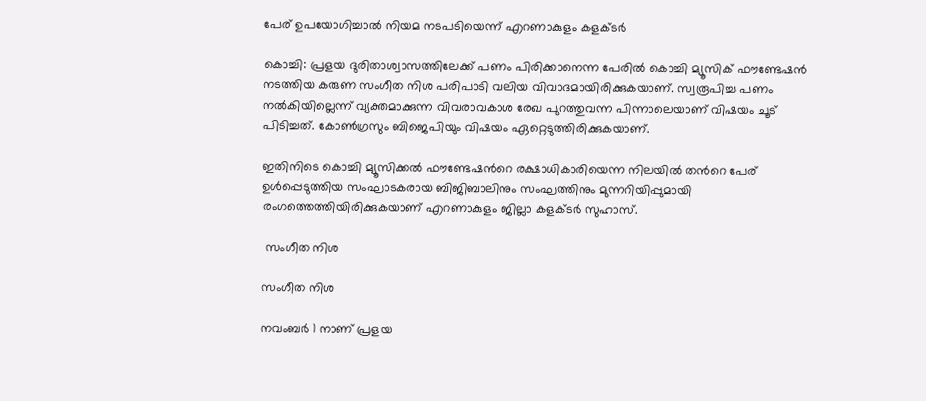പേര് ഉപയോഗിച്ചാല്‍ നിയമ നടപടിയെന്ന് എറണാകുളം കളക്ടര്‍

കൊച്ചി: പ്രളയ ദുരിതാശ്വാസത്തിലേക്ക് പണം പിരിക്കാനെന്ന പേരില്‍ കൊച്ചി മ്യൂസിക് ഫൗണ്ടേഷന്‍ നടത്തിയ കരുണ സംഗീത നിശ പരിപാടി വലിയ വിവാദമായിരിക്കുകയാണ്. സ്വരൂപിച്ച പണം നല്‍കിയില്ലെന്ന് വ്യക്തമാക്കുന്ന വിവരാവകാശ രേഖ പുറത്തുവന്ന പിന്നാലെയാണ് വിഷയം ചൂട് പിടിച്ചത്. കോണ്‍ഗ്രസും ബിജെപിയും വിഷയം ഏറ്റെടുത്തിരിക്കുകയാണ്.

ഇതിനിടെ കൊച്ചി മ്യൂസിക്കല്‍ ഫൗണ്ടേഷന്‍റെ രക്ഷാധികാരിയെന്ന നിലയില്‍ തന്‍റെ പേര് ഉള്‍പ്പെടുത്തിയ സംഘാടകരായ ബിജിബാലിനും സംഘത്തിനും മുന്നറിയിപ്പുമായി രംഗത്തെത്തിയിരിക്കുകയാണ് എറണാകുളം ജില്ലാ കളക്ടര്‍ സുഹാസ്.

 സംഗീത നിശ

സംഗീത നിശ

നവംബര്‍ 1 നാണ് പ്രളയ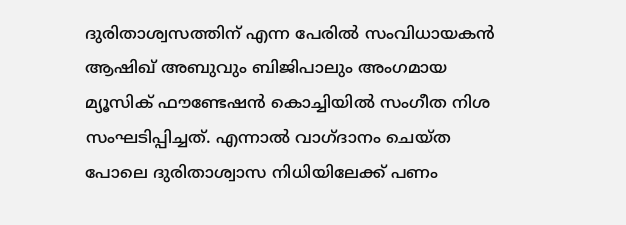ദുരിതാശ്വസത്തിന് എന്ന പേരില്‍ സംവിധായകന്‍ ആഷിഖ് അബുവും ബിജിപാലും അംഗമായ മ്യൂസിക് ഫൗണ്ടേഷന്‍ കൊച്ചിയില്‍ സംഗീത നിശ സംഘടിപ്പിച്ചത്. എന്നാല്‍ വാഗ്ദാനം ചെയ്ത പോലെ ദുരിതാശ്വാസ നിധിയിലേക്ക് പണം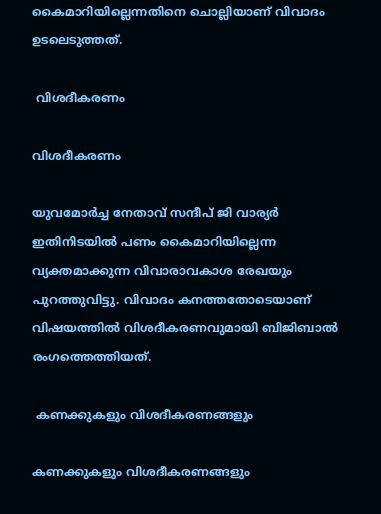കൈമാറിയില്ലെന്നതിനെ ചൊല്ലിയാണ് വിവാദം ഉടലെടുത്തത്.

 വിശദീകരണം

വിശദീകരണം

യുവമോര്‍ച്ച നേതാവ് സന്ദീപ് ജി വാര്യര്‍ ഇതിനിടയില്‍ പണം കൈമാറിയില്ലെന്ന വ്യക്തമാക്കുന്ന വിവാരാവകാശ രേഖയും പുറത്തുവിട്ടു. വിവാദം കനത്തതോടെയാണ് വിഷയത്തില്‍ വിശദീകരണവുമായി ബിജിബാല്‍ രംഗത്തെത്തിയത്.

 കണക്കുകളും വിശദീകരണങ്ങളും

കണക്കുകളും വിശദീകരണങ്ങളും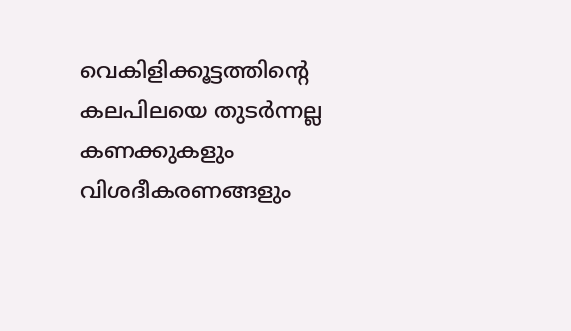വെകിളിക്കൂട്ടത്തിന്‍റെ കലപിലയെ തുടര്‍ന്നല്ല കണക്കുകളും വിശദീകരണങ്ങളും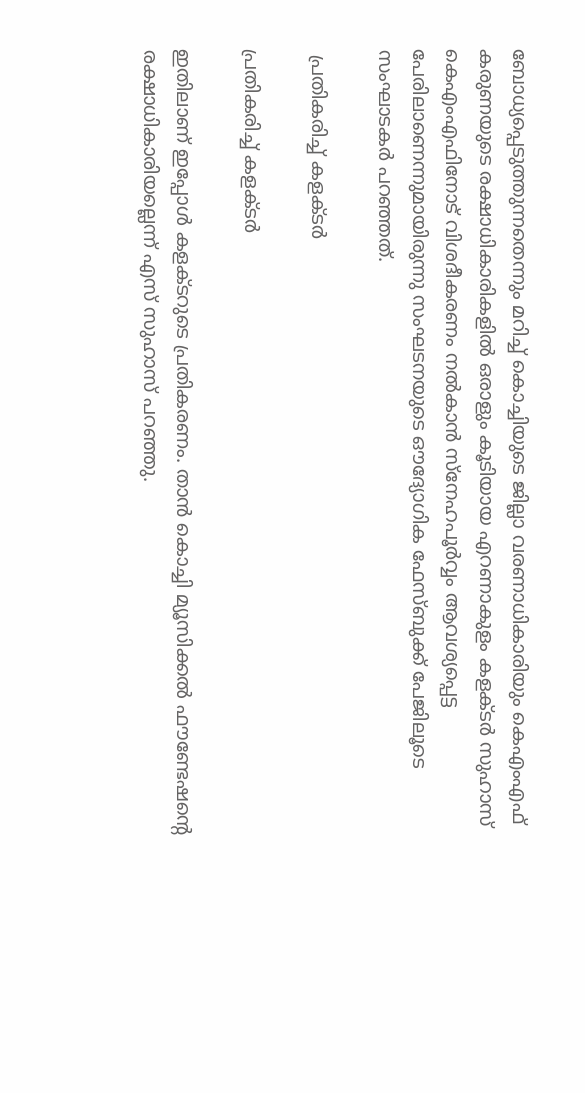ബോധ്യപ്പെടുത്തുന്നതെന്നും മറിച്ച് കൊച്ചിയുടെ ജില്ലാ വരണാധികാരിയും കെഎംഎഫ് കരുണയുടെ രക്ഷാധികാരികളില്‍ ഒരാളും കൂടിയായ എറണാകുളം കളക്ടര്‍ സുഹാസ് കെഎംഎഫിനോട് വിശദീകരണം നല്‍കാന്‍ സ്നേഹപൂര്‍വ്വം ആവശ്യപ്പെട്ട പേരിലാണെന്നുമായിരുന്നു സംഘടനയുടെ ഔദ്യോഗിക ഫേസ്ബുക്ക് പേജിലൂടെ സംഘാടകര്‍ പറഞ്ഞത്.

 പ്രതികരിച്ച് കളക്ടര്‍

പ്രതികരിച്ച് കളക്ടര്‍

ഇതിലാണ് ഇപ്പോള്‍ കളക്ടറുടെ പ്രതികരണം. താൻ കൊച്ചി മ്യൂസിക്കൽ ഫൗണ്ടേഷന്‍റെ രക്ഷാധികാരിയല്ലെന്ന് എസ് സുഹാസ് പറഞ്ഞു.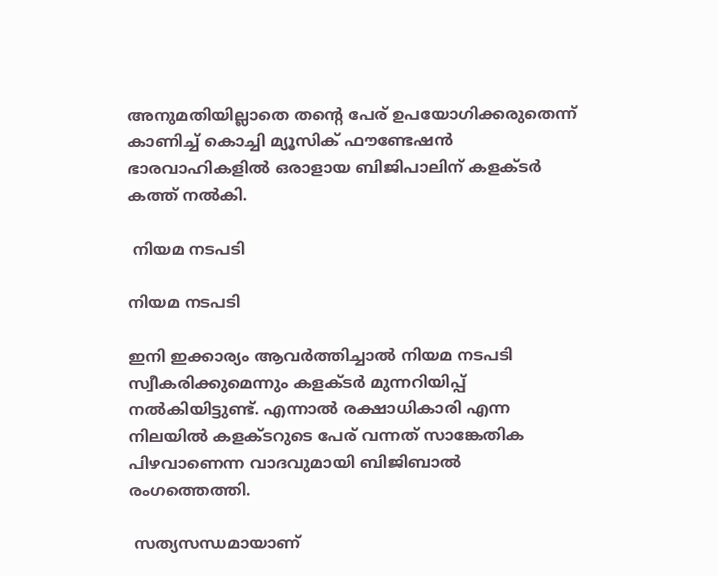അനുമതിയില്ലാതെ തന്റെ പേര് ഉപയോഗിക്കരുതെന്ന് കാണിച്ച് കൊച്ചി മ്യൂസിക് ഫൗണ്ടേഷന്‍ ഭാരവാഹികളില്‍ ഒരാളായ ബിജിപാലിന് കളക്ടര്‍ കത്ത് നല്‍കി.

 നിയമ നടപടി

നിയമ നടപടി

ഇനി ഇക്കാര്യം ആവര്‍ത്തിച്ചാല്‍ നിയമ നടപടി സ്വീകരിക്കുമെന്നും കളക്ടര്‍ മുന്നറിയിപ്പ് നല്‍കിയിട്ടുണ്ട്. എന്നാല്‍ രക്ഷാധികാരി എന്ന നിലയില്‍ കളക്ടറുടെ പേര് വന്നത് സാങ്കേതിക പിഴവാണെന്ന വാദവുമായി ബിജിബാല്‍ രംഗത്തെത്തി.

 സത്യസന്ധമായാണ്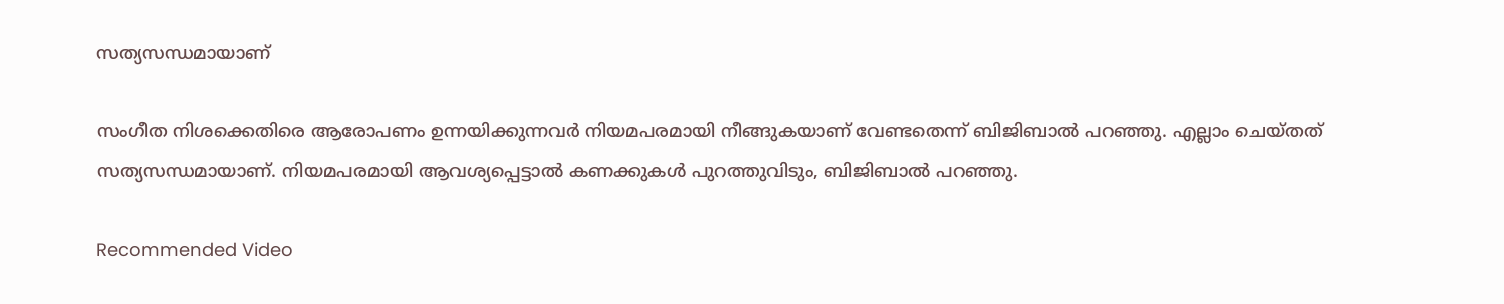സത്യസന്ധമായാണ്

സംഗീത നിശക്കെതിരെ ആരോപണം ഉന്നയിക്കുന്നവർ നിയമപരമായി നീങ്ങുകയാണ് വേണ്ടതെന്ന് ബിജിബാല്‍ പറഞ്ഞു. എല്ലാം ചെയ്തത് സത്യസന്ധമായാണ്. നിയമപരമായി ആവശ്യപ്പെട്ടാല്‍ കണക്കുകള്‍ പുറത്തുവിടും, ബിജിബാല്‍ പറഞ്ഞു.

Recommended Video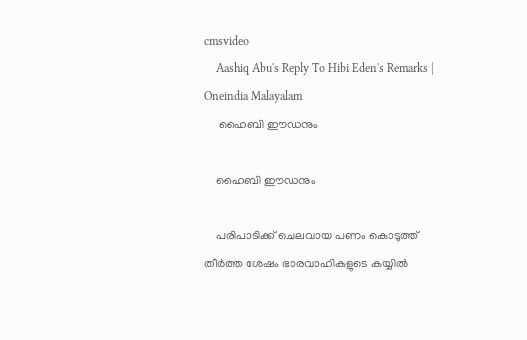cmsvideo
    Aashiq Abu's Reply To Hibi Eden's Remarks | Oneindia Malayalam
     ഹൈബി ഈഡനും

    ഹൈബി ഈഡനും

    പരിപാടിക്ക് ചെലവായ പണം കൊടുത്ത് തീര്‍ത്ത ശേഷം ഭാരവാഹികളുടെ കയ്യില്‍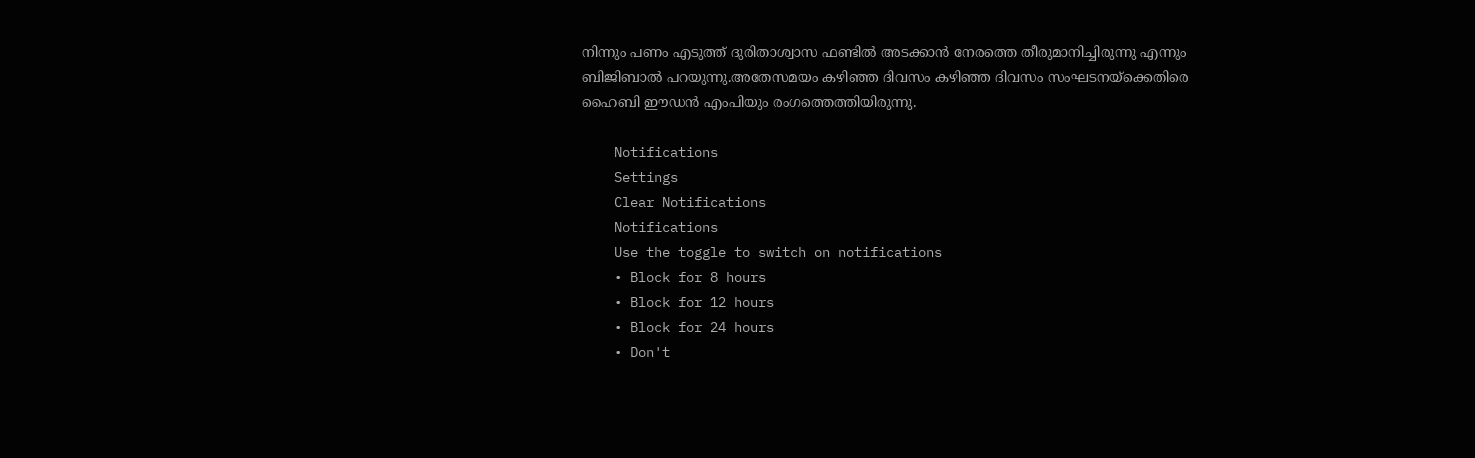നിന്നും പണം എടുത്ത് ദുരിതാശ്വാസ ഫണ്ടില്‍ അടക്കാന്‍ നേരത്തെ തീരുമാനിച്ചിരുന്നു എന്നും ബിജിബാല്‍ പറയുന്നു.അതേസമയം കഴിഞ്ഞ ദിവസം കഴിഞ്ഞ ദിവസം സംഘടനയ്ക്കെതിരെ ഹൈബി ഈഡന്‍ എംപിയും രംഗത്തെത്തിയിരുന്നു.

    Notifications
    Settings
    Clear Notifications
    Notifications
    Use the toggle to switch on notifications
    • Block for 8 hours
    • Block for 12 hours
    • Block for 24 hours
    • Don't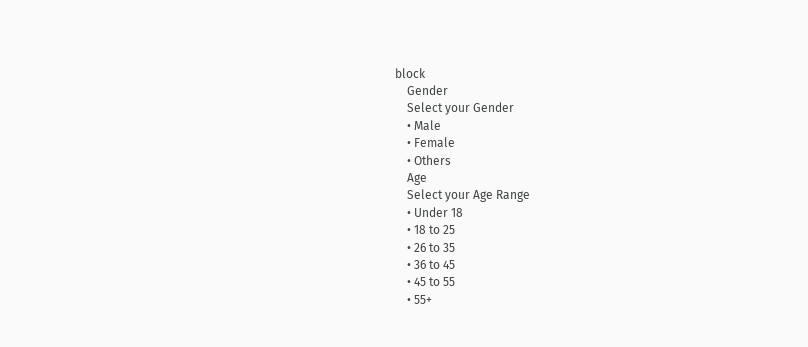block
    Gender
    Select your Gender
    • Male
    • Female
    • Others
    Age
    Select your Age Range
    • Under 18
    • 18 to 25
    • 26 to 35
    • 36 to 45
    • 45 to 55
    • 55+